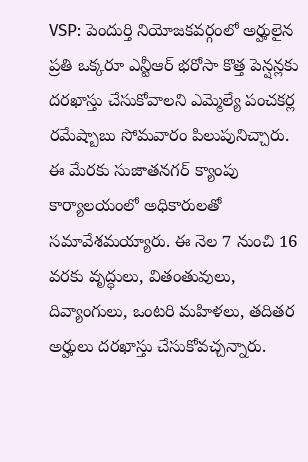VSP: పెందుర్తి నియోజకవర్గంలో అర్హులైన ప్రతి ఒక్కరూ ఎన్టీఆర్ భరోసా కొత్త పెన్షన్లకు దరఖాస్తు చేసుకోవాలని ఎమ్మెల్యే పంచకర్ల రమేష్బాబు సోమవారం పిలుపునిచ్చారు. ఈ మేరకు సుజాతనగర్ క్యాంపు కార్యాలయంలో అధికారులతో సమావేశమయ్యారు. ఈ నెల 7 నుంచి 16 వరకు వృద్ధులు, వితంతువులు, దివ్యాంగులు, ఒంటరి మహిళలు, తదితర అర్హులు దరఖాస్తు చేసుకోవచ్చన్నారు.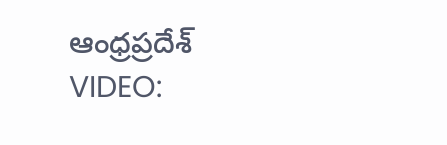ఆంధ్రప్రదేశ్
VIDEO: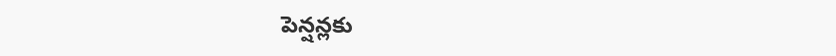పెన్షన్లకు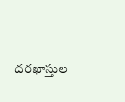దరఖాస్తుల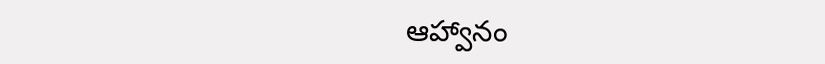ఆహ్వానం